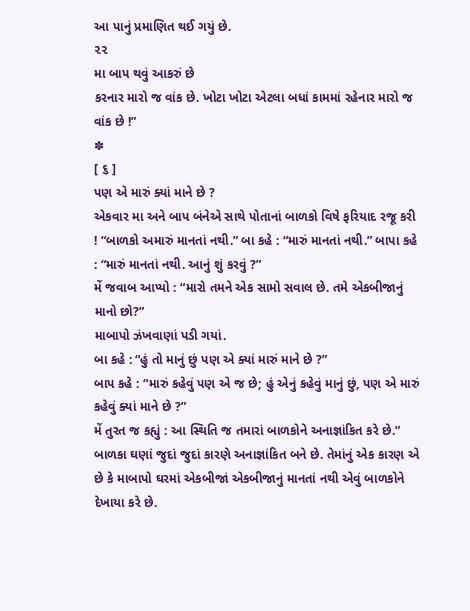આ પાનું પ્રમાણિત થઈ ગયું છે.
૨૨
મા બાપ થવું આકરું છે
કરનાર મારો જ વાંક છે. ખોટા ખોટા એટલા બધાં કામમાં રહેનાર મારો જ વાંક છે !”
✽
[ ૬ ]
પણ એ મારું ક્યાં માને છે ?
એકવાર મા અને બાપ બંનેએ સાથે પોતાનાં બાળકો વિષે ફરિયાદ રજૂ કરી ! “બાળકો અમારું માનતાં નથી.” બા કહે : “મારું માનતાં નથી.” બાપા કહે : “મારું માનતાં નથી. આનું શું કરવું ?”
મેં જવાબ આપ્યો : “મારો તમને એક સામો સવાલ છે. તમે એકબીજાનું માનો છો?”
માબાપો ઝંખવાણાં પડી ગયાં.
બા કહે : “હું તો માનું છું પણ એ ક્યાં મારું માને છે ?”
બાપ કહે : “મારું કહેવું પણ એ જ છે; હું એનું કહેવું માનું છું, પણ એ મારું કહેવું ક્યાં માને છે ?”
મેં તુરત જ કહ્યું : આ સ્થિતિ જ તમારાં બાળકોને અનાજ્ઞાંકિત કરે છે.”
બાળકા ઘણાં જુદાં જુદાં કારણે અનાજ્ઞાંકિત બને છે. તેમાંનું એક કારણ એ છે કે માબાપો ઘરમાં એકબીજાં એકબીજાનું માનતાં નથી એવું બાળકોને દેખાયા કરે છે.